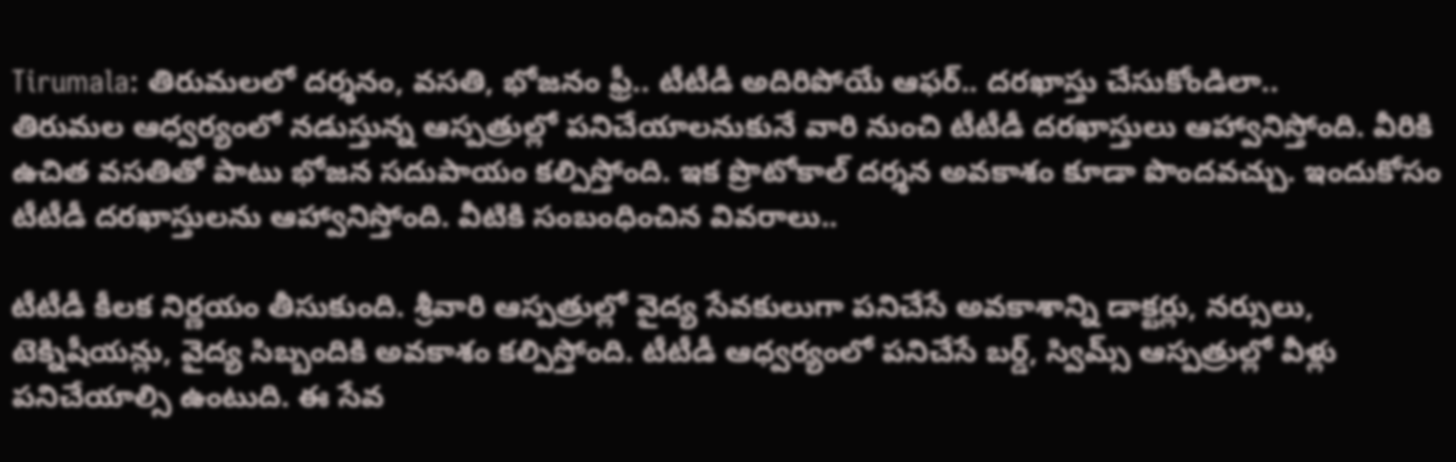Tirumala: తిరుమలలో దర్శనం, వసతి, భోజనం ఫ్రీ.. టీటీడీ అదిరిపోయే ఆఫర్.. దరఖాస్తు చేసుకోండిలా..
తిరుమల ఆధ్వర్యంలో నడుస్తున్న ఆస్పత్రుల్లో పనిచేయాలనుకునే వారి నుంచి టీటీడీ దరఖాస్తులు ఆహ్వానిస్తోంది. వీరికి ఉచిత వసతితో పాటు భోజన సదుపాయం కల్పిస్తోంది. ఇక ప్రొటోకాల్ దర్శన అవకాశం కూడా పొందవచ్చు. ఇందుకోసం టీటీడీ దరఖాస్తులను ఆహ్వానిస్తోంది. వీటికి సంబంధించిన వివరాలు..

టీటీడీ కీలక నిర్ణయం తీసుకుంది. శ్రీవారి ఆస్పత్రుల్లో వైద్య సేవకులుగా పనిచేసే అవకాశాన్ని డాక్టర్లు, నర్సులు, టెక్నిషీయన్లు, వైద్య సిబ్బందికి అవకాశం కల్పిస్తోంది. టీటీడీ ఆధ్వర్యంలో పనిచేసే బర్డ్, స్విమ్స్ ఆస్పత్రుల్లో వీళ్లు పనిచేయాల్సి ఉంటుది. ఈ సేవ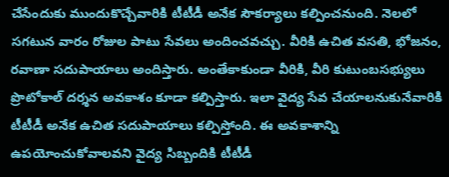చేసేందుకు ముందుకొచ్చేవారికి టీటీడీ అనేక సౌకర్యాలు కల్పించనుంది. నెలలో సగటున వారం రోజుల పాటు సేవలు అందించవచ్చు. వీరికి ఉచిత వసతి, భోజనం, రవాణా సదుపాయాలు అందిస్తారు. అంతేకాకుండా వీరికి, వీరి కుటుంబసభ్యులు ప్రొటోకాల్ దర్శన అవకాశం కూడా కల్పిస్తారు. ఇలా వైద్య సేవ చేయాలనుకునేవారికి టీటీడీ అనేక ఉచిత సదుపాయాలు కల్పిస్తోంది. ఈ అవకాశాన్ని ఉపయోంచుకోవాలవని వైద్య సిబ్బందికి టీటీడీ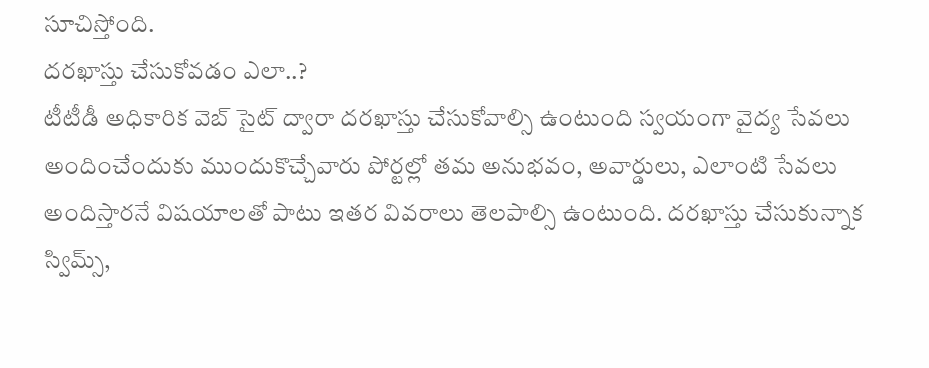సూచిస్తోంది.
దరఖాస్తు చేసుకోవడం ఎలా..?
టీటీడీ అధికారిక వెబ్ సైట్ ద్వారా దరఖాస్తు చేసుకోవాల్సి ఉంటుంది స్వయంగా వైద్య సేవలు అందించేందుకు ముందుకొచ్చేవారు పోర్టల్లో తమ అనుభవం, అవార్డులు, ఎలాంటి సేవలు అందిస్తారనే విషయాలతో పాటు ఇతర వివరాలు తెలపాల్సి ఉంటుంది. దరఖాస్తు చేసుకున్నాక స్విమ్స్,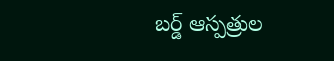బర్డ్ ఆస్పత్రుల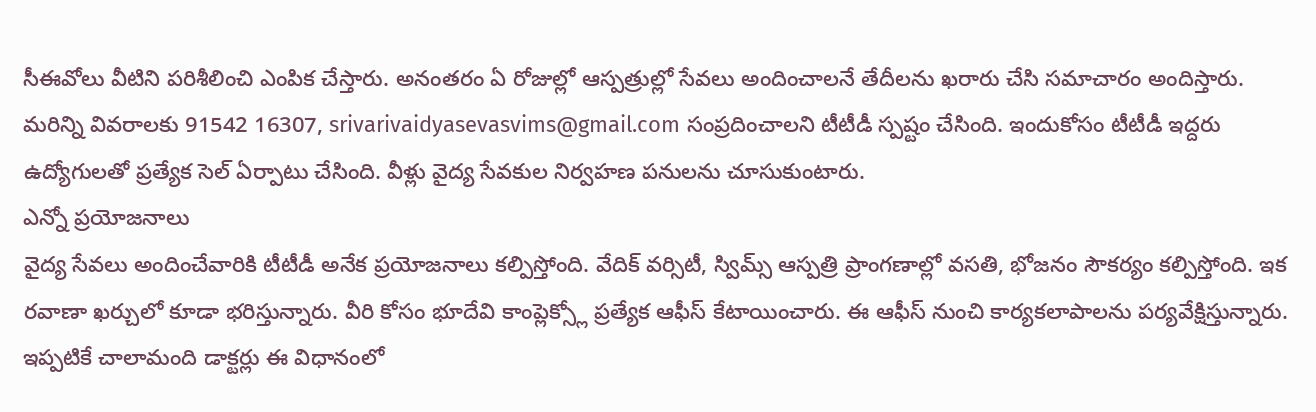సీఈవోలు వీటిని పరిశీలించి ఎంపిక చేస్తారు. అనంతరం ఏ రోజుల్లో ఆస్పత్రుల్లో సేవలు అందించాలనే తేదీలను ఖరారు చేసి సమాచారం అందిస్తారు. మరిన్ని వివరాలకు 91542 16307, srivarivaidyasevasvims@gmail.com సంప్రదించాలని టీటీడీ స్పష్టం చేసింది. ఇందుకోసం టీటీడీ ఇద్దరు ఉద్యోగులతో ప్రత్యేక సెల్ ఏర్పాటు చేసింది. వీళ్లు వైద్య సేవకుల నిర్వహణ పనులను చూసుకుంటారు.
ఎన్నో ప్రయోజనాలు
వైద్య సేవలు అందించేవారికి టీటీడీ అనేక ప్రయోజనాలు కల్పిస్తోంది. వేదిక్ వర్సిటీ, స్విమ్స్ ఆస్పత్రి ప్రాంగణాల్లో వసతి, భోజనం సౌకర్యం కల్పిస్తోంది. ఇక రవాణా ఖర్చులో కూడా భరిస్తున్నారు. వీరి కోసం భూదేవి కాంప్లెక్స్లో ప్రత్యేక ఆఫీస్ కేటాయించారు. ఈ ఆఫీస్ నుంచి కార్యకలాపాలను పర్యవేక్షిస్తున్నారు. ఇప్పటికే చాలామంది డాక్టర్లు ఈ విధానంలో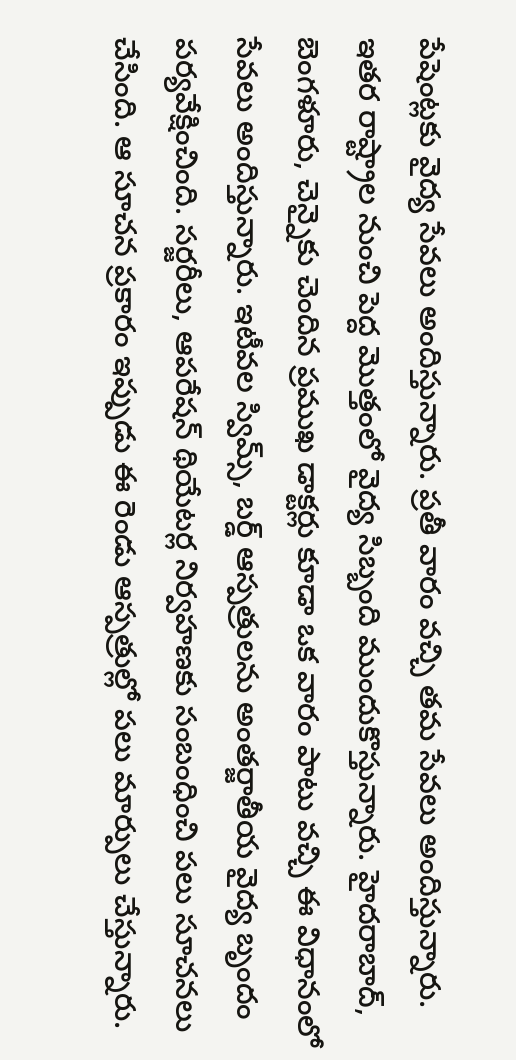పేషెంట్లకు వైద్య సేవలు అందిస్తున్నారు. ప్రతీ వారం వచ్చి తమ సేవలు అందిస్తున్నారు. ఇతర రాష్ట్రాల నుంచి పెద్ద మొత్తంలో వైద్య సిబ్బంది ముందుకొస్తున్నారు. హైదరాబాద్, బెంగళూరు, చెన్నైకు చెందిన ప్రముఖ డాక్టర్లు కూడా ఒక వారం పాటు వచ్చి ఈ విధానంలో సేవలు అందిస్తున్నారు. ఇటీవల స్విమ్స్, బర్డ్ ఆస్పత్రులను అంతర్జాతీయ వైద్య బృందం పర్యవేక్షించింది. సర్జరీలు, ఆపరేషన్ థియేటర్ల నిర్వహణకు సంబంధించి పలు సూచనలు చేసింది. ఆ సూచన ప్రకారం ఇప్పుడు ఈ రెండు ఆస్పత్రుల్లో పలు మార్పులు చేస్తున్నారు.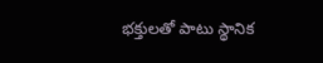భక్తులతో పాటు స్థానిక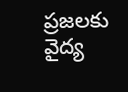ప్రజలకు వైద్య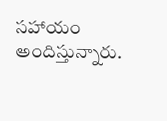సహాయం అందిస్తున్నారు.